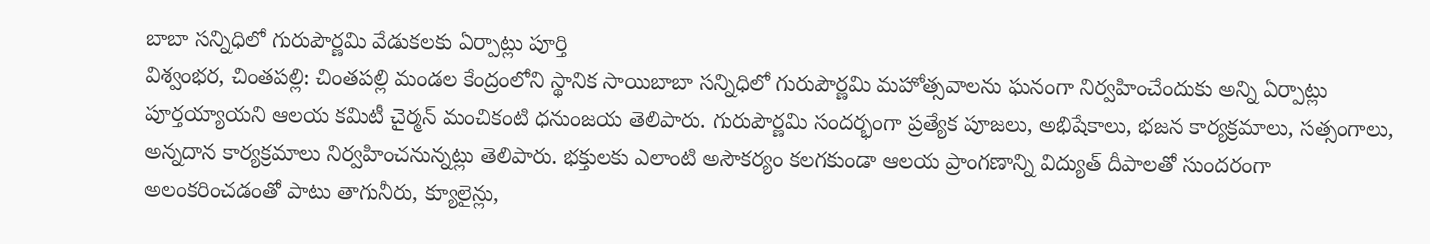బాబా సన్నిధిలో గురుపౌర్ణమి వేడుకలకు ఏర్పాట్లు పూర్తి
విశ్వంభర, చింతపల్లి: చింతపల్లి మండల కేంద్రంలోని స్థానిక సాయిబాబా సన్నిధిలో గురుపౌర్ణమి మహోత్సవాలను ఘనంగా నిర్వహించేందుకు అన్ని ఏర్పాట్లు పూర్తయ్యాయని ఆలయ కమిటీ చైర్మన్ మంచికంటి ధనుంజయ తెలిపారు. గురుపౌర్ణమి సందర్భంగా ప్రత్యేక పూజలు, అభిషేకాలు, భజన కార్యక్రమాలు, సత్సంగాలు, అన్నదాన కార్యక్రమాలు నిర్వహించనున్నట్లు తెలిపారు. భక్తులకు ఎలాంటి అసౌకర్యం కలగకుండా ఆలయ ప్రాంగణాన్ని విద్యుత్ దీపాలతో సుందరంగా అలంకరించడంతో పాటు తాగునీరు, క్యూలైన్లు,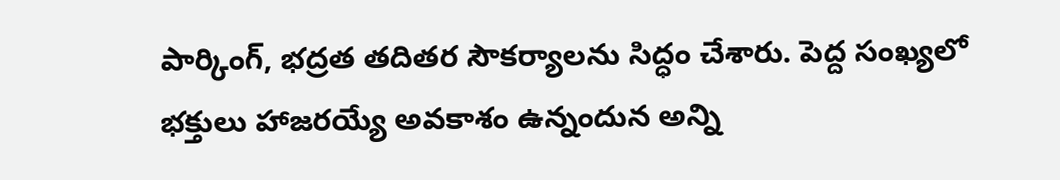పార్కింగ్, భద్రత తదితర సౌకర్యాలను సిద్ధం చేశారు. పెద్ద సంఖ్యలో భక్తులు హాజరయ్యే అవకాశం ఉన్నందున అన్ని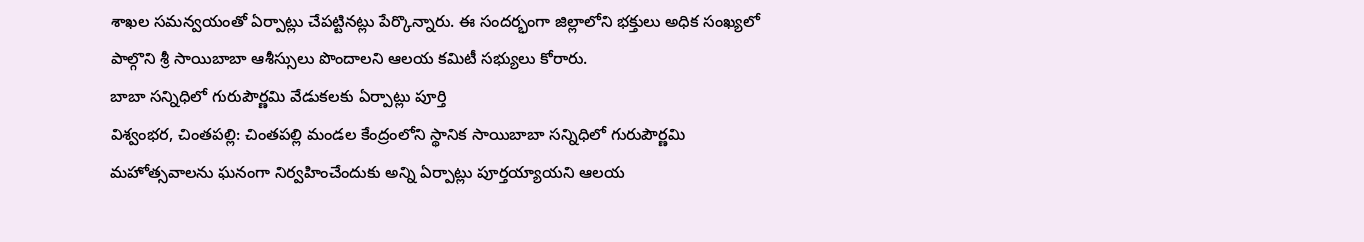శాఖల సమన్వయంతో ఏర్పాట్లు చేపట్టినట్లు పేర్కొన్నారు. ఈ సందర్భంగా జిల్లాలోని భక్తులు అధిక సంఖ్యలో పాల్గొని శ్రీ సాయిబాబా ఆశీస్సులు పొందాలని ఆలయ కమిటీ సభ్యులు కోరారు.
బాబా సన్నిధిలో గురుపౌర్ణమి వేడుకలకు ఏర్పాట్లు పూర్తి
విశ్వంభర, చింతపల్లి: చింతపల్లి మండల కేంద్రంలోని స్థానిక సాయిబాబా సన్నిధిలో గురుపౌర్ణమి మహోత్సవాలను ఘనంగా నిర్వహించేందుకు అన్ని ఏర్పాట్లు పూర్తయ్యాయని ఆలయ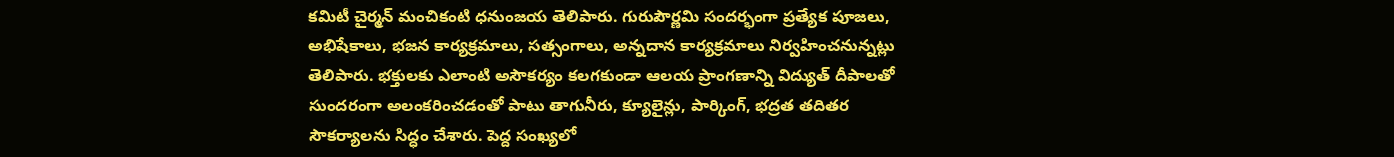కమిటీ చైర్మన్ మంచికంటి ధనుంజయ తెలిపారు. గురుపౌర్ణమి సందర్భంగా ప్రత్యేక పూజలు, అభిషేకాలు, భజన కార్యక్రమాలు, సత్సంగాలు, అన్నదాన కార్యక్రమాలు నిర్వహించనున్నట్లు తెలిపారు. భక్తులకు ఎలాంటి అసౌకర్యం కలగకుండా ఆలయ ప్రాంగణాన్ని విద్యుత్ దీపాలతో సుందరంగా అలంకరించడంతో పాటు తాగునీరు, క్యూలైన్లు, పార్కింగ్, భద్రత తదితర సౌకర్యాలను సిద్ధం చేశారు. పెద్ద సంఖ్యలో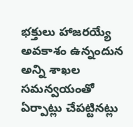భక్తులు హాజరయ్యే అవకాశం ఉన్నందున అన్ని శాఖల సమన్వయంతో ఏర్పాట్లు చేపట్టినట్లు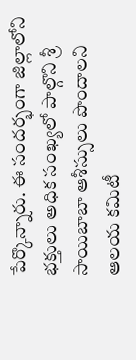పేర్కొన్నారు. ఈ సందర్భంగా జిల్లాలోని భక్తులు అధిక సంఖ్యలో పాల్గొని శ్రీ సాయిబాబా ఆశీస్సులు పొందాలని ఆలయ కమిటీ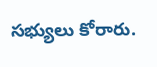సభ్యులు కోరారు.